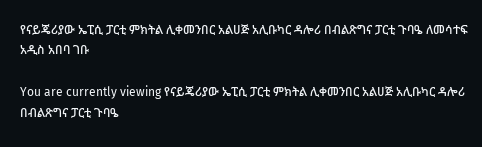የናይጄሪያው ኤፒሲ ፓርቲ ምክትል ሊቀመንበር አልሀጅ አሊቡካር ዳሎሪ በብልጽግና ፓርቲ ጉባዔ ለመሳተፍ አዲስ አበባ ገቡ

You are currently viewing የናይጄሪያው ኤፒሲ ፓርቲ ምክትል ሊቀመንበር አልሀጅ አሊቡካር ዳሎሪ በብልጽግና ፓርቲ ጉባዔ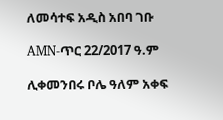ለመሳተፍ አዲስ አበባ ገቡ

AMN-ጥር 22/2017 ዓ.ም

ሊቀመንበሩ ቦሌ ዓለም አቀፍ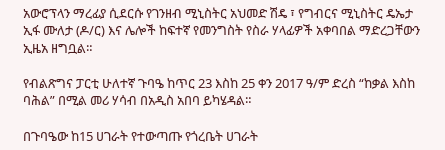አውሮፕላን ማረፊያ ሲደርሱ የገንዘብ ሚኒስትር አህመድ ሽዴ ፣ የግብርና ሚኒስትር ዴኤታ ኢፋ ሙለታ (ዶ/ር) እና ሌሎች ከፍተኛ የመንግስት የስራ ሃላፊዎች አቀባበል ማድረጋቸውን ኢዜአ ዘግቧል።

የብልጽግና ፓርቲ ሁለተኛ ጉባዔ ከጥር 23 እስከ 25 ቀን 2017 ዓ/ም ድረስ “ከቃል እስከ ባሕል” በሚል መሪ ሃሳብ በአዲስ አበባ ይካሄዳል።

በጉባዔው ከ15 ሀገራት የተውጣጡ የጎረቤት ሀገራት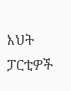እህት ፓርቲዎች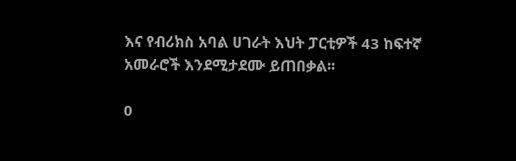እና የብሪክስ አባል ሀገራት እህት ፓርቲዎች 43 ከፍተኛ አመራሮች እንደሚታደሙ ይጠበቃል፡፡

0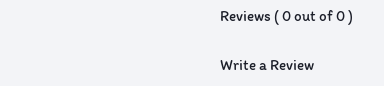Reviews ( 0 out of 0 )

Write a Review